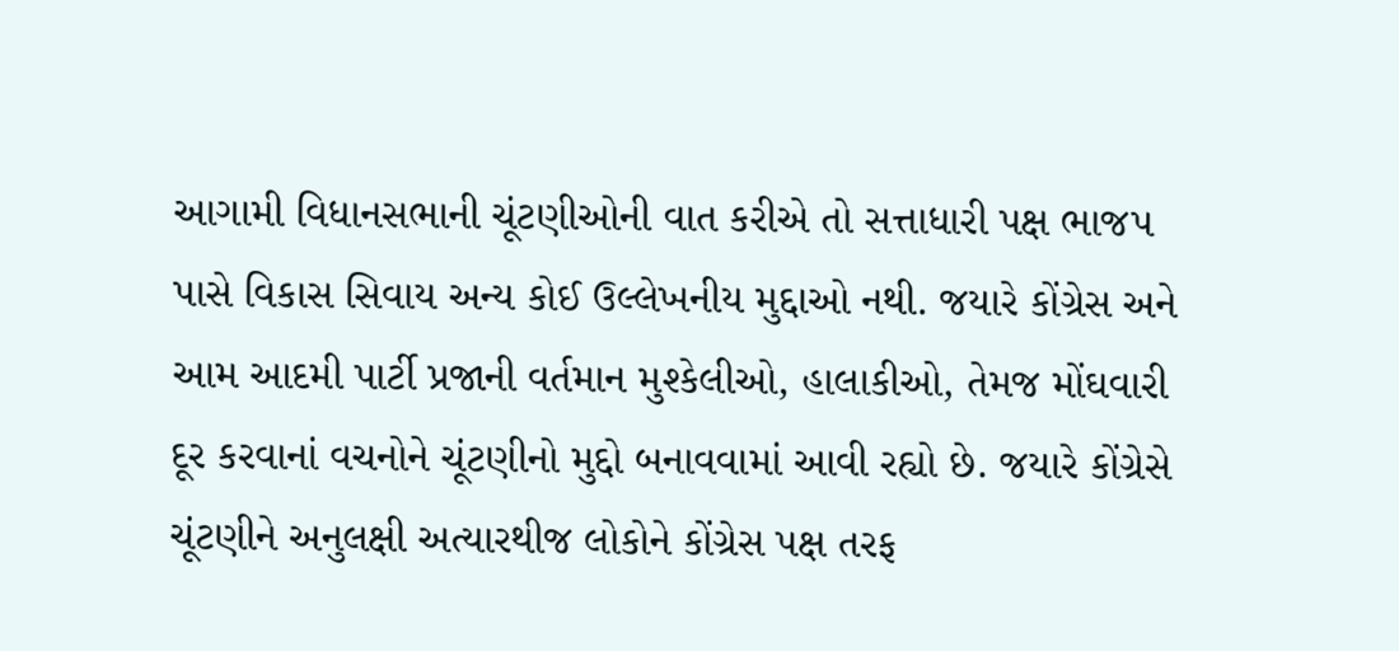આગામી વિધાનસભાની ચૂંટણીઓની વાત કરીએ તો સત્તાધારી પક્ષ ભાજપ પાસે વિકાસ સિવાય અન્ય કોઈ ઉલ્લેખનીય મુદ્દાઓ નથી. જયારે કોંગ્રેસ અને આમ આદમી પાર્ટી પ્રજાની વર્તમાન મુશ્કેલીઓ, હાલાકીઓ, તેમજ મોંઘવારી દૂર કરવાનાં વચનોને ચૂંટણીનો મુદ્દો બનાવવામાં આવી રહ્યો છે. જયારે કોંગ્રેસે ચૂંટણીને અનુલક્ષી અત્યારથીજ લોકોને કોંગ્રેસ પક્ષ તરફ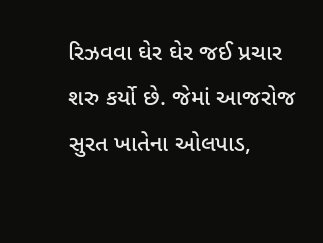રિઝવવા ઘેર ઘેર જઈ પ્રચાર શરુ કર્યો છે. જેમાં આજરોજ સુરત ખાતેના ઓલપાડ,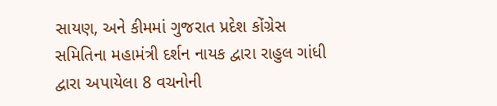સાયણ, અને કીમમાં ગુજરાત પ્રદેશ કોંગ્રેસ સમિતિના મહામંત્રી દર્શન નાયક દ્વારા રાહુલ ગાંધી દ્વારા અપાયેલા 8 વચનોની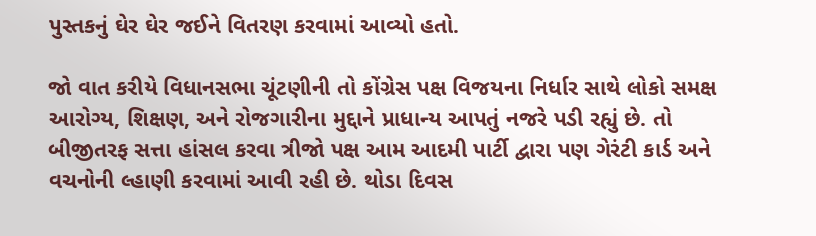પુસ્તકનું ઘેર ઘેર જઈને વિતરણ કરવામાં આવ્યો હતો.

જો વાત કરીયે વિધાનસભા ચૂંટણીની તો કોંગ્રેસ પક્ષ વિજયના નિર્ધાર સાથે લોકો સમક્ષ આરોગ્ય, શિક્ષણ, અને રોજગારીના મુદ્દાને પ્રાધાન્ય આપતું નજરે પડી રહ્યું છે. તો બીજીતરફ સત્તા હાંસલ કરવા ત્રીજો પક્ષ આમ આદમી પાર્ટી દ્વારા પણ ગેરંટી કાર્ડ અને વચનોની લ્હાણી કરવામાં આવી રહી છે. થોડા દિવસ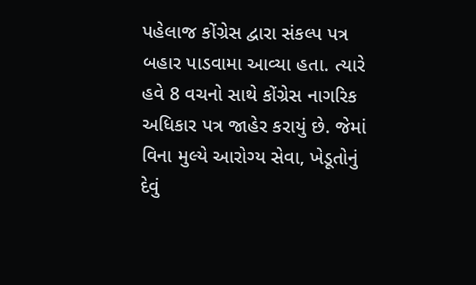પહેલાજ કોંગ્રેસ દ્વારા સંકલ્પ પત્ર બહાર પાડવામા આવ્યા હતા. ત્યારે હવે 8 વચનો સાથે કોંગ્રેસ નાગરિક અધિકાર પત્ર જાહેર કરાયું છે. જેમાં વિના મુલ્યે આરોગ્ય સેવા, ખેડૂતોનું દેવું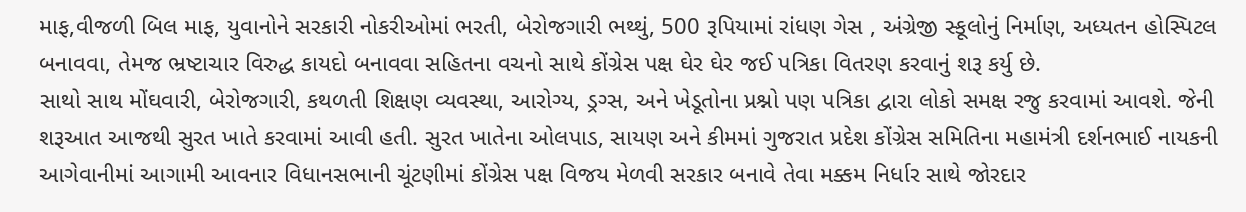માફ,વીજળી બિલ માફ, યુવાનોને સરકારી નોકરીઓમાં ભરતી, બેરોજગારી ભથ્થું, 500 રૂપિયામાં રાંધણ ગેસ , અંગ્રેજી સ્કૂલોનું નિર્માણ, અધ્યતન હોસ્પિટલ બનાવવા, તેમજ ભ્રષ્ટાચાર વિરુદ્ધ કાયદો બનાવવા સહિતના વચનો સાથે કોંગ્રેસ પક્ષ ઘેર ઘેર જઈ પત્રિકા વિતરણ કરવાનું શરૂ કર્યુ છે.
સાથો સાથ મોંઘવારી, બેરોજગારી, કથળતી શિક્ષણ વ્યવસ્થા, આરોગ્ય, ડ્રગ્સ, અને ખેડૂતોના પ્રશ્નો પણ પત્રિકા દ્વારા લોકો સમક્ષ રજુ કરવામાં આવશે. જેની શરૂઆત આજથી સુરત ખાતે કરવામાં આવી હતી. સુરત ખાતેના ઓલપાડ, સાયણ અને કીમમાં ગુજરાત પ્રદેશ કોંગ્રેસ સમિતિના મહામંત્રી દર્શનભાઈ નાયકની આગેવાનીમાં આગામી આવનાર વિધાનસભાની ચૂંટણીમાં કોંગ્રેસ પક્ષ વિજય મેળવી સરકાર બનાવે તેવા મક્કમ નિર્ધાર સાથે જોરદાર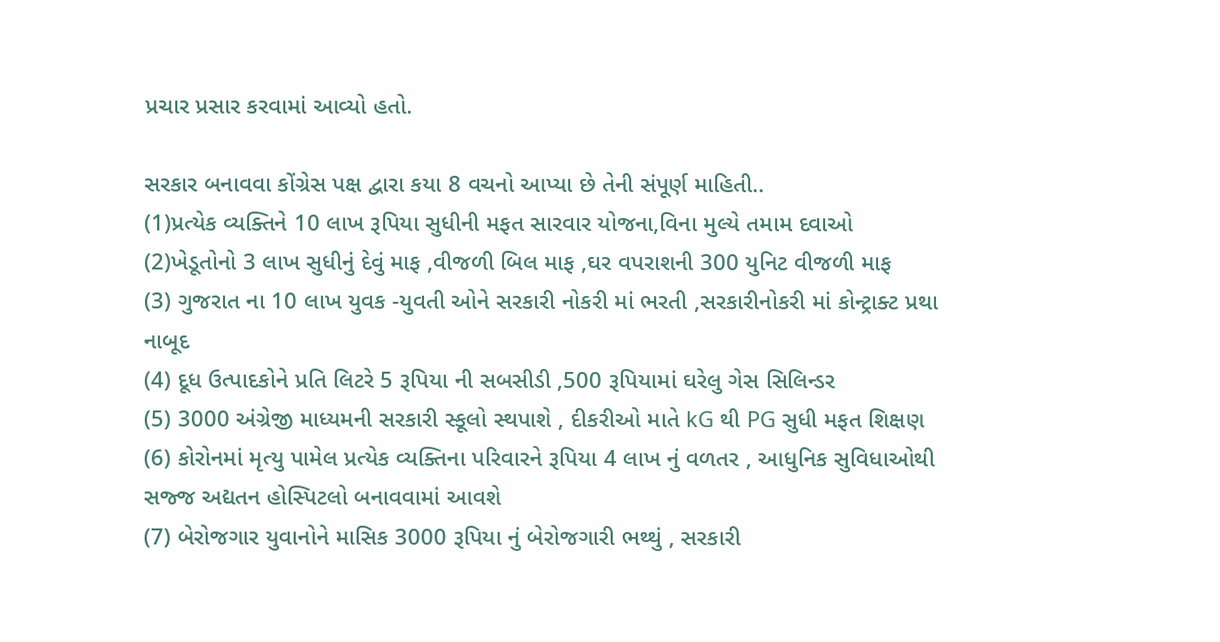પ્રચાર પ્રસાર કરવામાં આવ્યો હતો.

સરકાર બનાવવા કોંગ્રેસ પક્ષ દ્વારા કયા 8 વચનો આપ્યા છે તેની સંપૂર્ણ માહિતી..
(1)પ્રત્યેક વ્યક્તિને 10 લાખ રૂપિયા સુધીની મફત સારવાર યોજના,વિના મુલ્યે તમામ દવાઓ
(2)ખેડૂતોનો 3 લાખ સુધીનું દેવું માફ ,વીજળી બિલ માફ ,ઘર વપરાશની 300 યુનિટ વીજળી માફ
(3) ગુજરાત ના 10 લાખ યુવક -યુવતી ઓને સરકારી નોકરી માં ભરતી ,સરકારીનોકરી માં કોન્ટ્રાક્ટ પ્રથા નાબૂદ
(4) દૂધ ઉત્પાદકોને પ્રતિ લિટરે 5 રૂપિયા ની સબસીડી ,500 રૂપિયામાં ઘરેલુ ગેસ સિલિન્ડર
(5) 3000 અંગ્રેજી માધ્યમની સરકારી સ્કૂલો સ્થપાશે , દીકરીઓ માતે kG થી PG સુધી મફત શિક્ષણ
(6) કોરોનમાં મૃત્યુ પામેલ પ્રત્યેક વ્યક્તિના પરિવારને રૂપિયા 4 લાખ નું વળતર , આધુનિક સુવિધાઓથી સજ્જ અદ્યતન હોસ્પિટલો બનાવવામાં આવશે
(7) બેરોજગાર યુવાનોને માસિક 3000 રૂપિયા નું બેરોજગારી ભથ્થું , સરકારી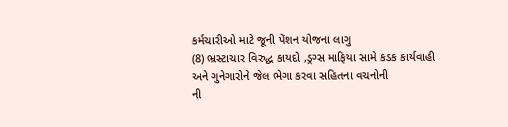કર્મચારીઓ માટે જૂની પેંશન યોજના લાગુ
(8) ભ્રસ્ટાચાર વિરુદ્ધ કાયદો ,ડ્રગ્સ માફિયા સામે કડક કાર્યવાહી અને ગુનેગારોને જેલ ભેગા કરવા સહિતના વચનોની
ની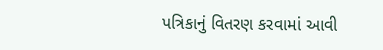પત્રિકાનું વિતરણ કરવામાં આવી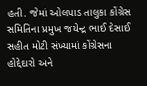હતી. જેમાં ઓલપાડ તાલુકા કોંગ્રેસ સમિતિના પ્રમુખ જયેન્દ્ર ભાઈ દેસાઈ સહીત મોટી સંખ્યામાં કોંગ્રેસના હોદ્દેદારો અને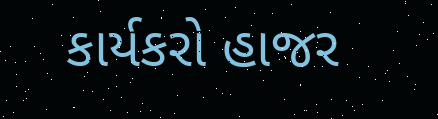કાર્યકરો હાજર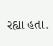રહ્યા હતા.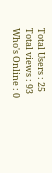Total Users : 25
Total views : 93
Who's Online : 0